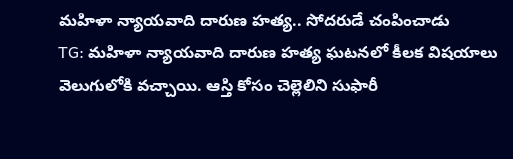మహిళా న్యాయవాది దారుణ హత్య.. సోదరుడే చంపించాడు
TG: మహిళా న్యాయవాది దారుణ హత్య ఘటనలో కీలక విషయాలు వెలుగులోకి వచ్చాయి. ఆస్తి కోసం చెల్లెలిని సుఫారీ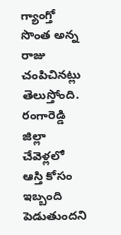గ్యాంగ్తో సొంత అన్న రాజు చంపిచినట్లు తెలుస్తోంది. రంగారెడ్డి జిల్లా చేవెళ్లలో ఆస్తి కోసం ఇబ్బంది పెడుతుందని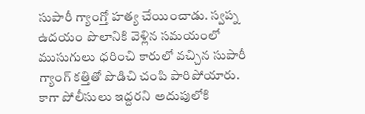సుపారీ గ్యాంగ్తో హత్య చేయించాడు. స్వప్న ఉదయం పొలానికి వెళ్లిన సమయంలో ముసుగులు ధరించి కారులో వచ్చిన సుపారీ గ్యాంగ్ కత్తితో పొడిచి చంపి పారిపోయారు. కాగా పోలీసులు ఇద్దరని అదుపులోకి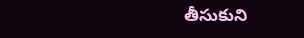తీసుకుని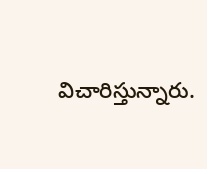విచారిస్తున్నారు.